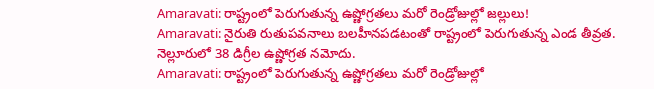Amaravati: రాష్ట్రంలో పెరుగుతున్న ఉష్ణోగ్రతలు మరో రెండ్రోజుల్లో జల్లులు!
Amaravati: నైరుతి రుతుపవనాలు బలహీనపడటంతో రాష్ట్రంలో పెరుగుతున్న ఎండ తీవ్రత. నెల్లూరులో 38 డిగ్రీల ఉష్ణోగ్రత నమోదు.
Amaravati: రాష్ట్రంలో పెరుగుతున్న ఉష్ణోగ్రతలు మరో రెండ్రోజుల్లో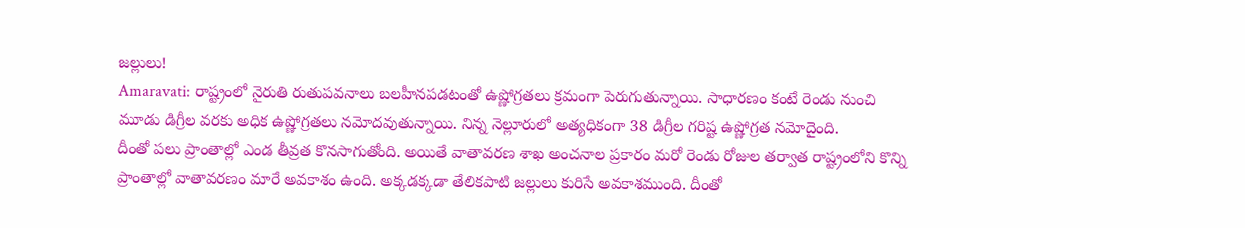జల్లులు!
Amaravati: రాష్ట్రంలో నైరుతి రుతుపవనాలు బలహీనపడటంతో ఉష్ణోగ్రతలు క్రమంగా పెరుగుతున్నాయి. సాధారణం కంటే రెండు నుంచి మూడు డిగ్రీల వరకు అధిక ఉష్ణోగ్రతలు నమోదవుతున్నాయి. నిన్న నెల్లూరులో అత్యధికంగా 38 డిగ్రీల గరిష్ట ఉష్ణోగ్రత నమోదైంది.
దీంతో పలు ప్రాంతాల్లో ఎండ తీవ్రత కొనసాగుతోంది. అయితే వాతావరణ శాఖ అంచనాల ప్రకారం మరో రెండు రోజుల తర్వాత రాష్ట్రంలోని కొన్ని ప్రాంతాల్లో వాతావరణం మారే అవకాశం ఉంది. అక్కడక్కడా తేలికపాటి జల్లులు కురిసే అవకాశముంది. దీంతో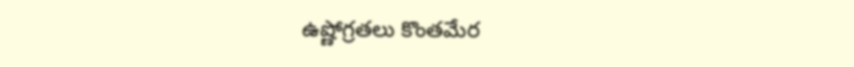ఉష్ణోగ్రతలు కొంతమేర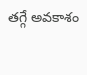తగ్గే అవకాశం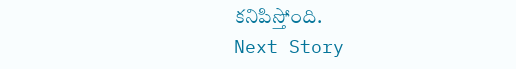కనిపిస్తోంది.
Next Story